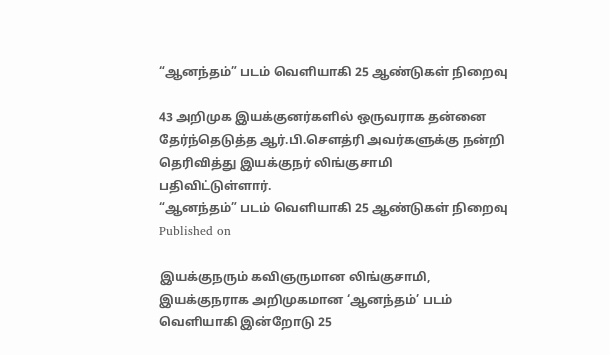“ஆனந்தம்” படம் வெளியாகி 25 ஆண்டுகள் நிறைவு

43 அறிமுக இயக்குனர்களில் ஒருவராக தன்னை தேர்ந்தெடுத்த ஆர்.பி.சௌத்ரி அவர்களுக்கு நன்றி தெரிவித்து இயக்குநர் லிங்குசாமி பதிவிட்டுள்ளார்.
“ஆனந்தம்” படம் வெளியாகி 25 ஆண்டுகள் நிறைவு
Published on

இயக்குநரும் கவிஞருமான லிங்குசாமி, இயக்குநராக அறிமுகமான ‘ஆனந்தம்’ படம் வெளியாகி இன்றோடு 25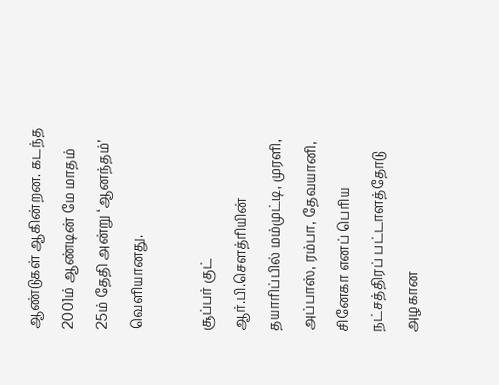ஆண்டுகள் ஆகின்றன. கடந்த 2001ம் ஆண்டின் மே மாதம் 25ம் தேதி அன்று ‘ஆனந்தம்’ வெளியானது.

சூப்பர் குட் ஆர்.பி.சௌத்ரியின் தயாரிப்பில் மம்முட்டி, முரளி, அப்பாஸ், ரம்பா, தேவயானி, சினேகா எனப் பெரிய நட்சத்திரப் பட்டாளத்தோடு அழகான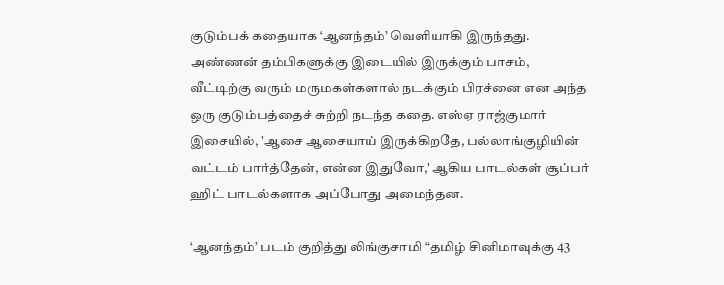குடும்பக் கதையாக ‘ஆனந்தம்’ வெளியாகி இருந்தது. அண்ணன் தம்பிகளுக்கு இடையில் இருக்கும் பாசம், வீட்டிற்கு வரும் மருமகள்களால் நடக்கும் பிரச்னை என அந்த ஒரு குடும்பத்தைச் சுற்றி நடந்த கதை. எஸ்ஏ ராஜ்குமார் இசையில், 'ஆசை ஆசையாய் இருக்கிறதே, பல்லாங்குழியின் வட்டம் பார்த்தேன், என்ன இதுவோ,' ஆகிய பாடல்கள் சூப்பர் ஹிட் பாடல்களாக அப்போது அமைந்தன.

‘ஆனந்தம்’ படம் குறித்து லிங்குசாமி “தமிழ் சினிமாவுக்கு 43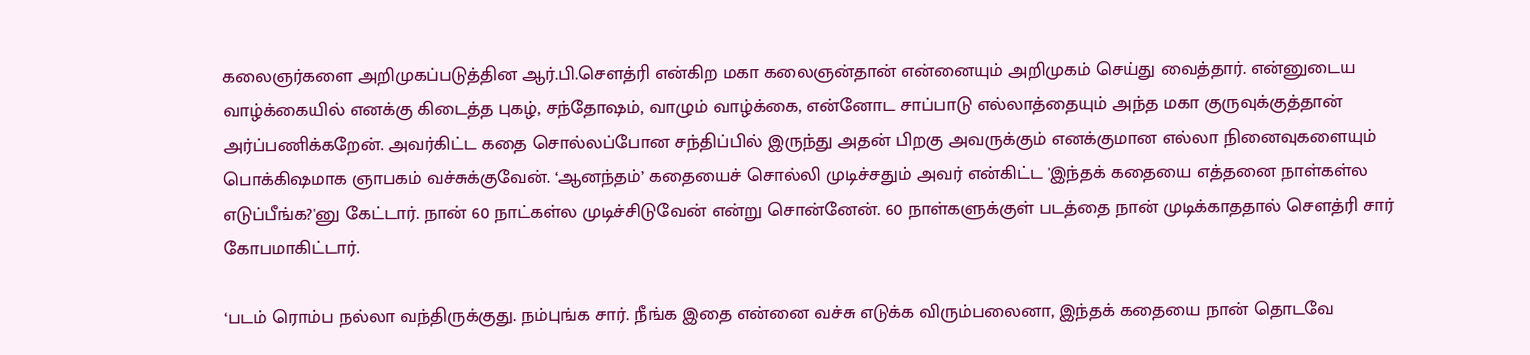கலைஞர்களை அறிமுகப்படுத்தின ஆர்.பி.சௌத்ரி என்கிற மகா கலைஞன்தான் என்னையும் அறிமுகம் செய்து வைத்தார். என்னுடைய வாழ்க்கையில் எனக்கு கிடைத்த புகழ், சந்தோஷம், வாழும் வாழ்க்கை, என்னோட சாப்பாடு எல்லாத்தையும் அந்த மகா குருவுக்குத்தான் அர்ப்பணிக்கறேன். அவர்கிட்ட கதை சொல்லப்போன சந்திப்பில் இருந்து அதன் பிறகு அவருக்கும் எனக்குமான எல்லா நினைவுகளையும் பொக்கிஷமாக ஞாபகம் வச்சுக்குவேன். ‘ஆனந்தம்’ கதையைச் சொல்லி முடிச்சதும் அவர் என்கிட்ட 'இந்தக் கதையை எத்தனை நாள்கள்ல எடுப்பீங்க?'னு கேட்டார். நான் 60 நாட்கள்ல முடிச்சிடுவேன் என்று சொன்னேன். 60 நாள்களுக்குள் படத்தை நான் முடிக்காததால் சௌத்ரி சார் கோபமாகிட்டார்.

‘படம் ரொம்ப நல்லா வந்திருக்குது. நம்புங்க சார். நீங்க இதை என்னை வச்சு எடுக்க விரும்பலைனா, இந்தக் கதையை நான் தொடவே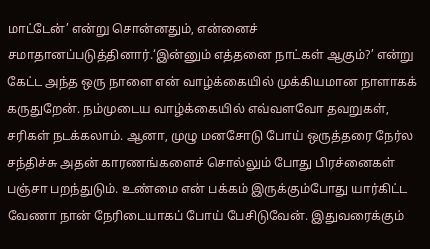மாட்டேன்’ என்று சொன்னதும், என்னைச் சமாதானப்படுத்தினார்.‘இன்னும் எத்தனை நாட்கள் ஆகும்?’ என்று கேட்ட அந்த ஒரு நாளை என் வாழ்க்கையில் முக்கியமான நாளாகக் கருதுறேன். நம்முடைய வாழ்க்கையில் எவ்வளவோ தவறுகள், சரிகள் நடக்கலாம். ஆனா, முழு மனசோடு போய் ஒருத்தரை நேர்ல சந்திச்சு அதன் காரணங்களைச் சொல்லும் போது பிரச்னைகள் பஞ்சா பறந்துடும். உண்மை என் பக்கம் இருக்கும்போது யார்கிட்ட வேணா நான் நேரிடையாகப் போய் பேசிடுவேன். இதுவரைக்கும்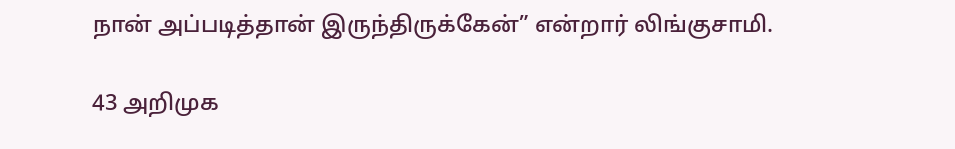நான் அப்படித்தான் இருந்திருக்கேன்” என்றார் லிங்குசாமி.

43 அறிமுக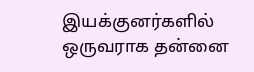இயக்குனர்களில் ஒருவராக தன்னை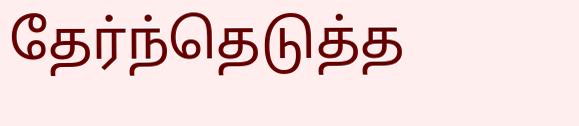தேர்ந்தெடுத்த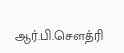ஆர்.பி.சௌத்ரி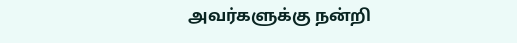அவர்களுக்கு நன்றி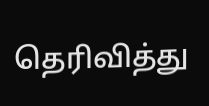தெரிவித்து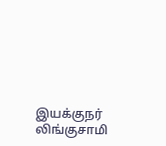இயக்குநர் லிங்குசாமி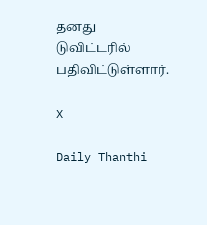தனது டுவிட்டரில் பதிவிட்டுள்ளார்.

X

Daily Thanthi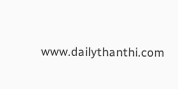www.dailythanthi.com